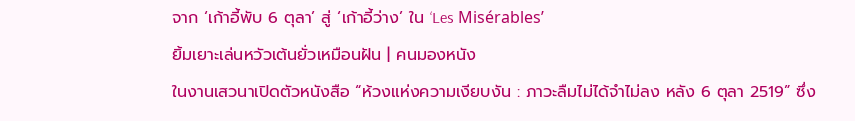จาก ‘เก้าอี้พับ 6 ตุลา’ สู่ ‘เก้าอี้ว่าง’ ใน ‘Les Misérables’
ยิ้มเยาะเล่นหวัวเต้นยั่วเหมือนฝัน | คนมองหนัง
ในงานเสวนาเปิดตัวหนังสือ “ห้วงแห่งความเงียบงัน : ภาวะลืมไม่ได้จำไม่ลง หลัง 6 ตุลา 2519” ซึ่ง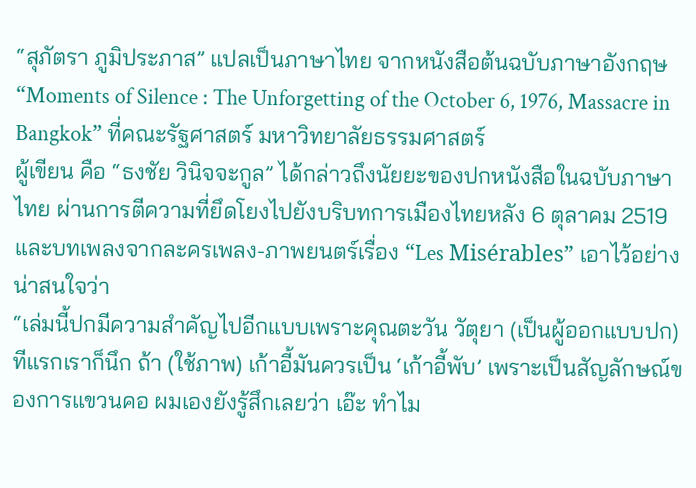“สุภัตรา ภูมิประภาส” แปลเป็นภาษาไทย จากหนังสือต้นฉบับภาษาอังกฤษ “Moments of Silence : The Unforgetting of the October 6, 1976, Massacre in Bangkok” ที่คณะรัฐศาสตร์ มหาวิทยาลัยธรรมศาสตร์
ผู้เขียน คือ “ธงชัย วินิจจะกูล” ได้กล่าวถึงนัยยะของปกหนังสือในฉบับภาษาไทย ผ่านการตีความที่ยึดโยงไปยังบริบทการเมืองไทยหลัง 6 ตุลาคม 2519 และบทเพลงจากละครเพลง-ภาพยนตร์เรื่อง “Les Misérables” เอาไว้อย่างน่าสนใจว่า
“เล่มนี้ปกมีความสำคัญไปอีกแบบเพราะคุณตะวัน วัตุยา (เป็นผู้ออกแบบปก) ทีแรกเราก็นึก ถ้า (ใช้ภาพ) เก้าอี้มันควรเป็น ‘เก้าอี้พับ’ เพราะเป็นสัญลักษณ์ของการแขวนคอ ผมเองยังรู้สึกเลยว่า เอ๊ะ ทำไม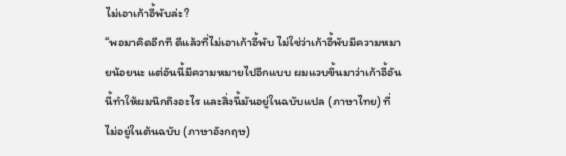ไม่เอาเก้าอี้พับล่ะ?
“พอมาคิดอีกที ดีแล้วที่ไม่เอาเก้าอี้พับ ไม่ใช่ว่าเก้าอี้พับมีความหมายน้อยนะ แต่อันนี้มีความหมายไปอีกแบบ ผมแวบขึ้นมาว่าเก้าอี้อันนี้ทำให้ผมนึกถึงอะไร และสิ่งนี้มันอยู่ในฉบับแปล (ภาษาไทย) ที่ไม่อยู่ในต้นฉบับ (ภาษาอังกฤษ)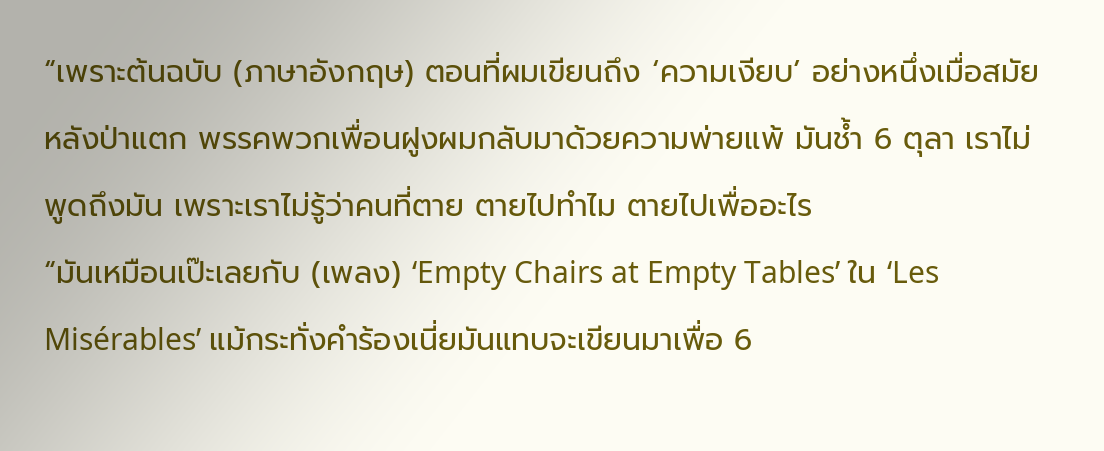“เพราะต้นฉบับ (ภาษาอังกฤษ) ตอนที่ผมเขียนถึง ‘ความเงียบ’ อย่างหนึ่งเมื่อสมัยหลังป่าแตก พรรคพวกเพื่อนฝูงผมกลับมาด้วยความพ่ายแพ้ มันช้ำ 6 ตุลา เราไม่พูดถึงมัน เพราะเราไม่รู้ว่าคนที่ตาย ตายไปทำไม ตายไปเพื่ออะไร
“มันเหมือนเป๊ะเลยกับ (เพลง) ‘Empty Chairs at Empty Tables’ ใน ‘Les Misérables’ แม้กระทั่งคำร้องเนี่ยมันแทบจะเขียนมาเพื่อ 6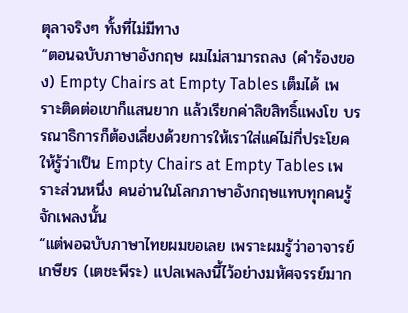ตุลาจริงๆ ทั้งที่ไม่มีทาง
“ตอนฉบับภาษาอังกฤษ ผมไม่สามารถลง (คำร้องของ) Empty Chairs at Empty Tables เต็มได้ เพราะติดต่อเขาก็แสนยาก แล้วเรียกค่าลิขสิทธิ์แพงโข บรรณาธิการก็ต้องเลี่ยงด้วยการให้เราใส่แค่ไม่กี่ประโยค ให้รู้ว่าเป็น Empty Chairs at Empty Tables เพราะส่วนหนึ่ง คนอ่านในโลกภาษาอังกฤษแทบทุกคนรู้จักเพลงนั้น
“แต่พอฉบับภาษาไทยผมขอเลย เพราะผมรู้ว่าอาจารย์เกษียร (เตชะพีระ) แปลเพลงนี้ไว้อย่างมหัศจรรย์มาก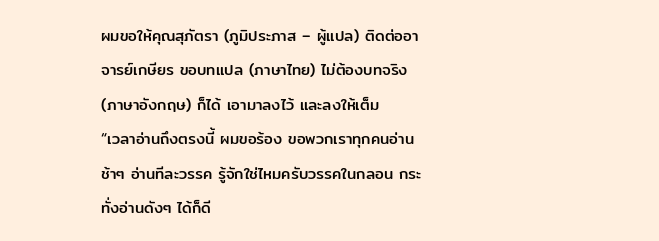ผมขอให้คุณสุภัตรา (ภูมิประภาส – ผู้แปล) ติดต่ออาจารย์เกษียร ขอบทแปล (ภาษาไทย) ไม่ต้องบทจริง (ภาษาอังกฤษ) ก็ได้ เอามาลงไว้ และลงให้เต็ม
“เวลาอ่านถึงตรงนี้ ผมขอร้อง ขอพวกเราทุกคนอ่านช้าๆ อ่านทีละวรรค รู้จักใช่ไหมครับวรรคในกลอน กระทั่งอ่านดังๆ ได้ก็ดี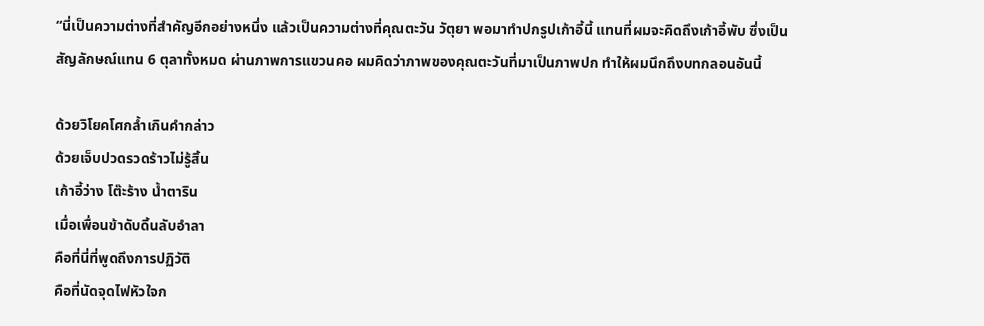“นี่เป็นความต่างที่สำคัญอีกอย่างหนึ่ง แล้วเป็นความต่างที่คุณตะวัน วัตุยา พอมาทำปกรูปเก้าอี้นี้ แทนที่ผมจะคิดถึงเก้าอี้พับ ซึ่งเป็นสัญลักษณ์แทน 6 ตุลาทั้งหมด ผ่านภาพการแขวนคอ ผมคิดว่าภาพของคุณตะวันที่มาเป็นภาพปก ทำให้ผมนึกถึงบทกลอนอันนี้

ด้วยวิโยคโศกล้ำเกินคำกล่าว
ด้วยเจ็บปวดรวดร้าวไม่รู้สิ้น
เก้าอี้ว่าง โต๊ะร้าง น้ำตาริน
เมื่อเพื่อนข้าดับดิ้นลับอำลา
คือที่นี่ที่พูดถึงการปฏิวัติ
คือที่นัดจุดไฟหัวใจก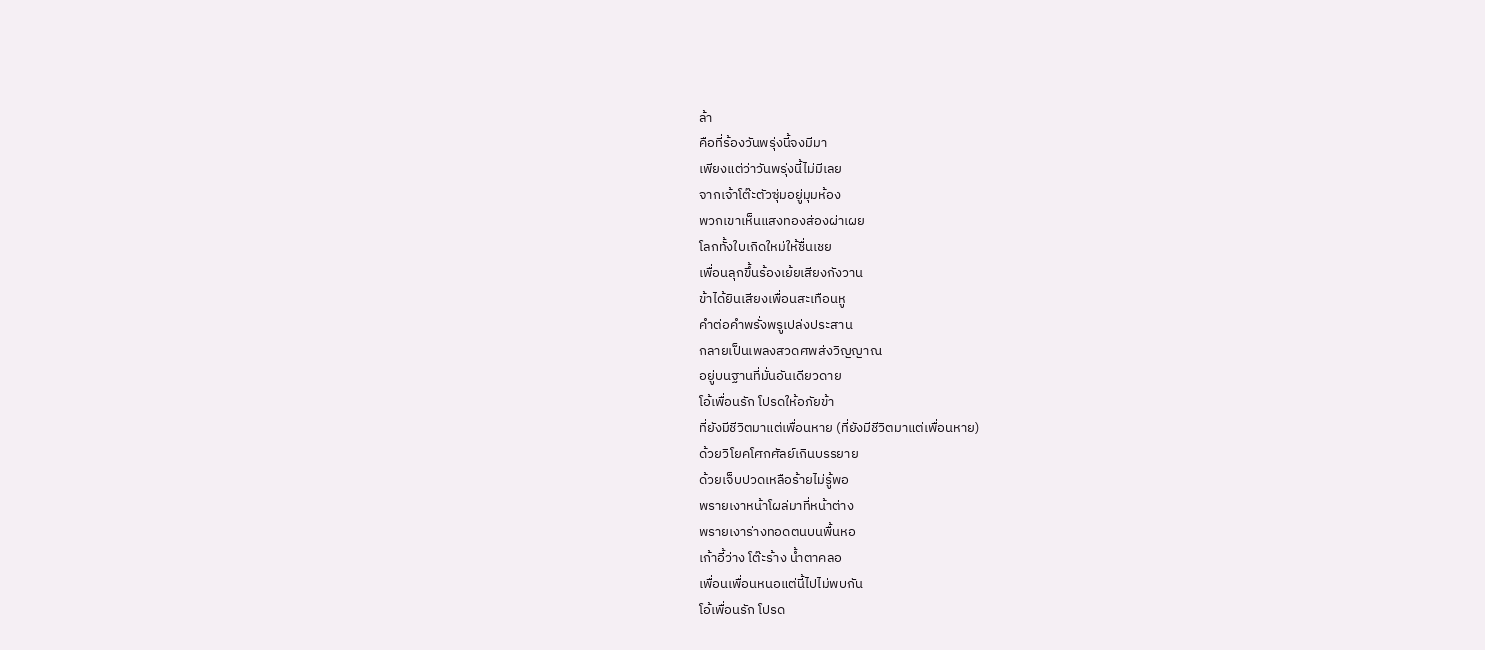ล้า
คือที่ร้องวันพรุ่งนี้จงมีมา
เพียงแต่ว่าวันพรุ่งนี้ไม่มีเลย
จากเจ้าโต๊ะตัวซุ่มอยู่มุมห้อง
พวกเขาเห็นแสงทองส่องผ่าเผย
โลกทั้งใบเกิดใหม่ให้ชื่นเชย
เพื่อนลุกขึ้นร้องเย้ยเสียงกังวาน
ข้าได้ยินเสียงเพื่อนสะเทือนหู
คำต่อคำพรั่งพรูเปล่งประสาน
กลายเป็นเพลงสวดศพส่งวิญญาณ
อยู่บนฐานที่มั่นอันเดียวดาย
โอ้เพื่อนรัก โปรดให้อภัยข้า
ที่ยังมีชีวิตมาแต่เพื่อนหาย (ที่ยังมีชีวิตมาแต่เพื่อนหาย)
ด้วยวิโยคโศกศัลย์เกินบรรยาย
ด้วยเจ็บปวดเหลือร้ายไม่รู้พอ
พรายเงาหน้าโผล่มาที่หน้าต่าง
พรายเงาร่างทอดตนบนพื้นหอ
เก้าอี้ว่าง โต๊ะร้าง น้ำตาคลอ
เพื่อนเพื่อนหนอแต่นี้ไปไม่พบกัน
โอ้เพื่อนรัก โปรด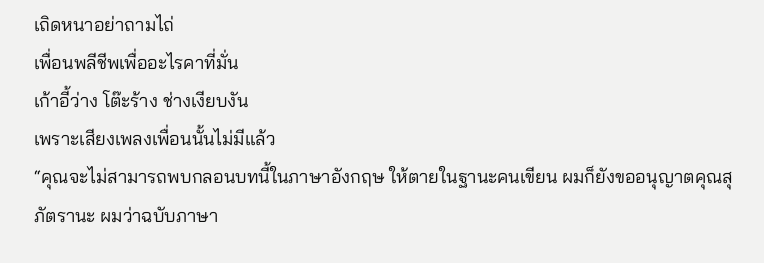เถิดหนาอย่าถามไถ่
เพื่อนพลีชีพเพื่ออะไรคาที่มั่น
เก้าอี้ว่าง โต๊ะร้าง ช่างเงียบงัน
เพราะเสียงเพลงเพื่อนนั้นไม่มีแล้ว
“คุณจะไม่สามารถพบกลอนบทนี้ในภาษาอังกฤษ ให้ตายในฐานะคนเขียน ผมก็ยังขออนุญาตคุณสุภัตรานะ ผมว่าฉบับภาษา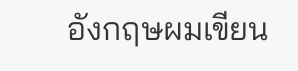อังกฤษผมเขียน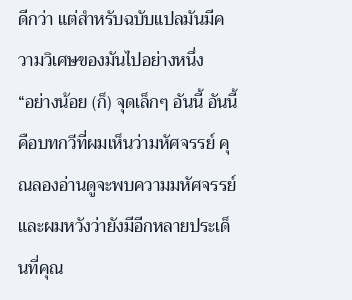ดีกว่า แต่สำหรับฉบับแปลมันมีความวิเศษของมันไปอย่างหนึ่ง
“อย่างน้อย (ก็) จุดเล็กๆ อันนี้ อันนี้คือบทกวีที่ผมเห็นว่ามหัศจรรย์ คุณลองอ่านดูจะพบความมหัศจรรย์ และผมหวังว่ายังมีอีกหลายประเด็นที่คุณ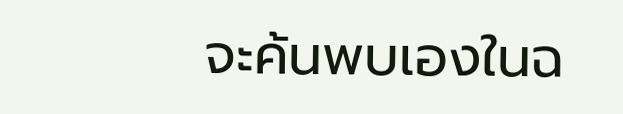จะค้นพบเองในฉ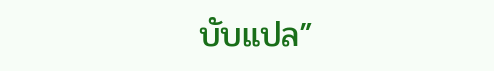บับแปล”